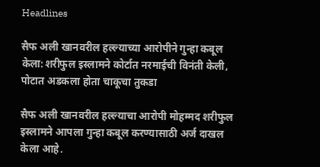Headlines

सैफ अली खानवरील हल्ल्याच्या आरोपीने गुन्हा कबूल केला:शरीफुल इस्लामने कोर्टात नरमाईची विनंती केली, पोटात अडकला होता चाकूचा तुकडा

सैफ अली खानवरील हल्ल्याचा आरोपी मोहम्मद शरीफुल इस्लामने आपला गुन्हा कबूल करण्यासाठी अर्ज दाखल केला आहे.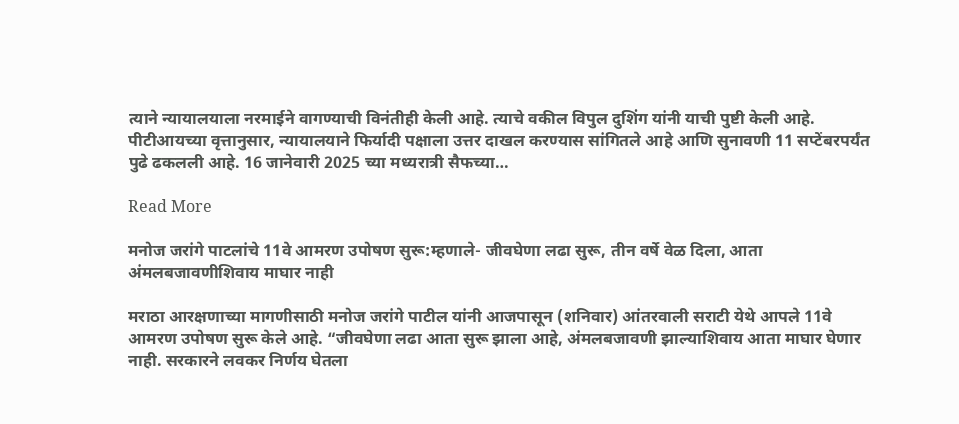त्याने न्यायालयाला नरमाईने वागण्याची विनंतीही केली आहे. त्याचे वकील विपुल दुशिंग यांनी याची पुष्टी केली आहे. पीटीआयच्या वृत्तानुसार, न्यायालयाने फिर्यादी पक्षाला उत्तर दाखल करण्यास सांगितले आहे आणि सुनावणी 11 सप्टेंबरपर्यंत पुढे ढकलली आहे. 16 जानेवारी 2025 च्या मध्यरात्री सैफच्या…

Read More

मनोज जरांगे पाटलांचे 11वे आमरण उपोषण सुरू:म्हणाले- जीवघेणा लढा सुरू, तीन वर्षे वेळ दिला, आता अंमलबजावणीशिवाय माघार नाही

मराठा आरक्षणाच्या मागणीसाठी मनोज जरांगे पाटील यांनी आजपासून (शनिवार) आंतरवाली सराटी येथे आपले 11वे आमरण उपोषण सुरू केले आहे. “जीवघेणा लढा आता सुरू झाला आहे, अंमलबजावणी झाल्याशिवाय आता माघार घेणार नाही. सरकारने लवकर निर्णय घेतला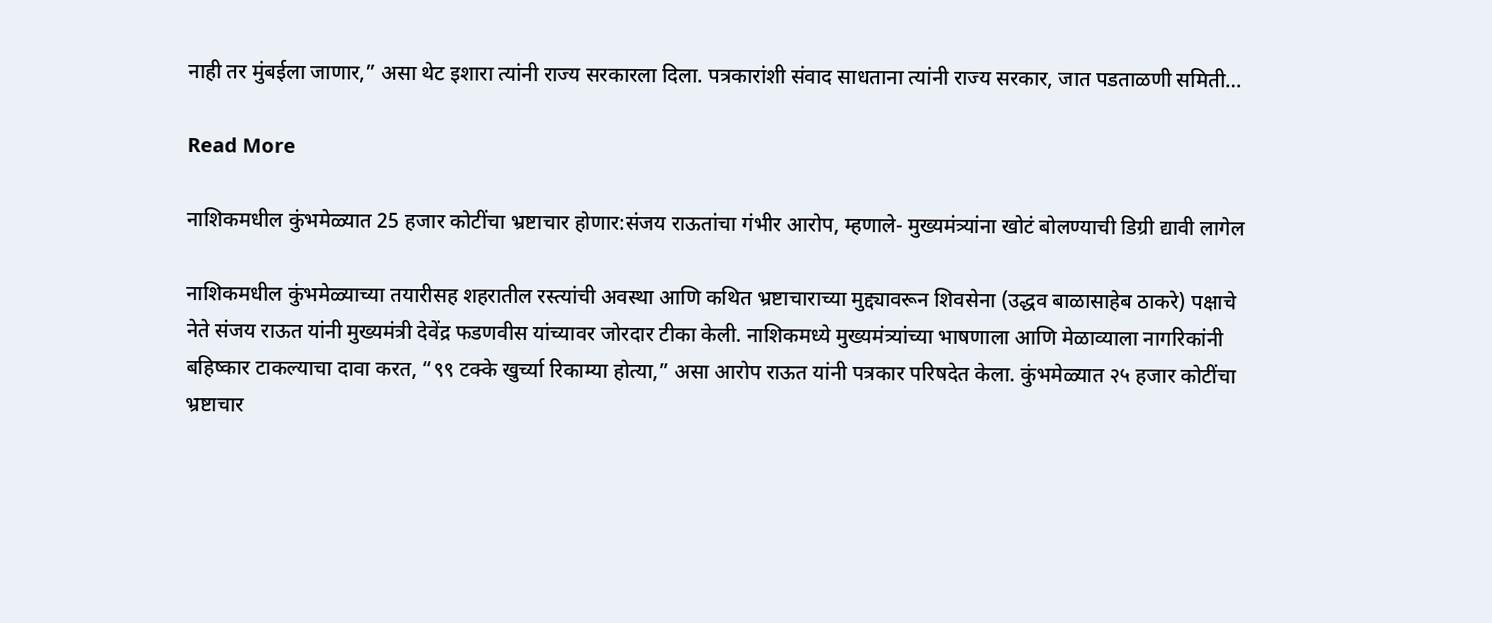नाही तर मुंबईला जाणार,” असा थेट इशारा त्यांनी राज्य सरकारला दिला. पत्रकारांशी संवाद साधताना त्यांनी राज्य सरकार, जात पडताळणी समिती…

Read More

नाशिकमधील कुंभमेळ्यात 25 हजार कोटींचा भ्रष्टाचार होणार:संजय राऊतांचा गंभीर आरोप, म्हणाले- मुख्यमंत्र्यांना खोटं बोलण्याची डिग्री द्यावी लागेल

नाशिकमधील कुंभमेळ्याच्या तयारीसह शहरातील रस्त्यांची अवस्था आणि कथित भ्रष्टाचाराच्या मुद्द्यावरून शिवसेना (उद्धव बाळासाहेब ठाकरे) पक्षाचे नेते संजय राऊत यांनी मुख्यमंत्री देवेंद्र फडणवीस यांच्यावर जोरदार टीका केली. नाशिकमध्ये मुख्यमंत्र्यांच्या भाषणाला आणि मेळाव्याला नागरिकांनी बहिष्कार टाकल्याचा दावा करत, “९९ टक्के खुर्च्या रिकाम्या होत्या,” असा आरोप राऊत यांनी पत्रकार परिषदेत केला. कुंभमेळ्यात २५ हजार कोटींचा भ्रष्टाचार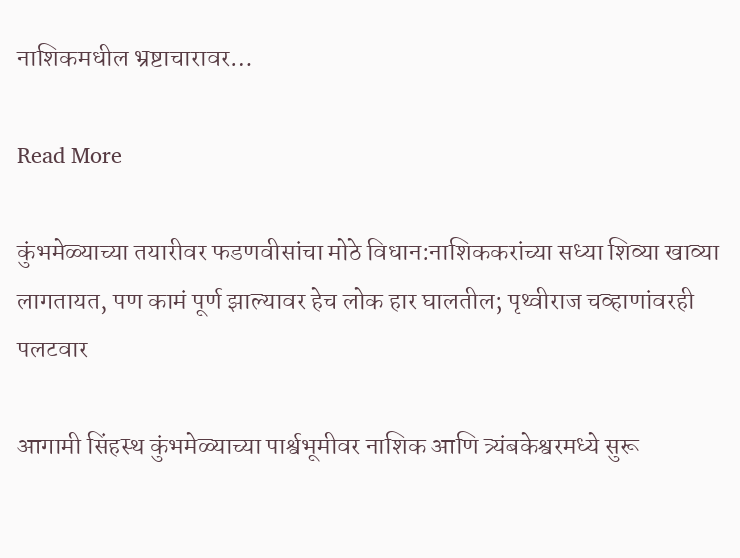नाशिकमधील भ्रष्टाचारावर…

Read More

कुंभमेळ्याच्या तयारीवर फडणवीसांचा मोठे विधान:नाशिककरांच्या सध्या शिव्या खाव्या लागतायत, पण कामं पूर्ण झाल्यावर हेच लोक हार घालतील; पृथ्वीराज चव्हाणांवरही पलटवार

आगामी सिंहस्थ कुंभमेळ्याच्या पार्श्वभूमीवर नाशिक आणि त्र्यंबकेश्वरमध्ये सुरू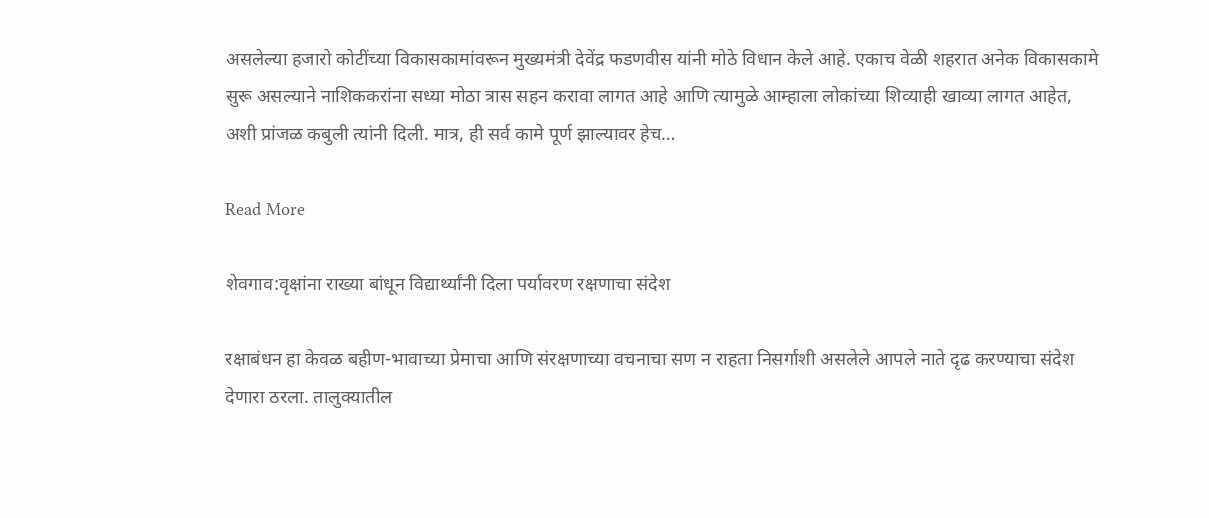असलेल्या हजारो कोटींच्या विकासकामांवरून मुख्यमंत्री देवेंद्र फडणवीस यांनी मोठे विधान केले आहे. एकाच वेळी शहरात अनेक विकासकामे सुरू असल्याने नाशिककरांना सध्या मोठा त्रास सहन करावा लागत आहे आणि त्यामुळे आम्हाला लोकांच्या शिव्याही खाव्या लागत आहेत, अशी प्रांजळ कबुली त्यांनी दिली. मात्र, ही सर्व कामे पूर्ण झाल्यावर हेच…

Read More

शेवगाव:वृक्षांना राख्या बांधून विद्यार्थ्यांनी दिला पर्यावरण रक्षणाचा संदेश

रक्षाबंधन हा केवळ बहीण-भावाच्या प्रेमाचा आणि संरक्षणाच्या वचनाचा सण न राहता निसर्गाशी असलेले आपले नाते दृढ करण्याचा संदेश देणारा ठरला. तालुक्यातील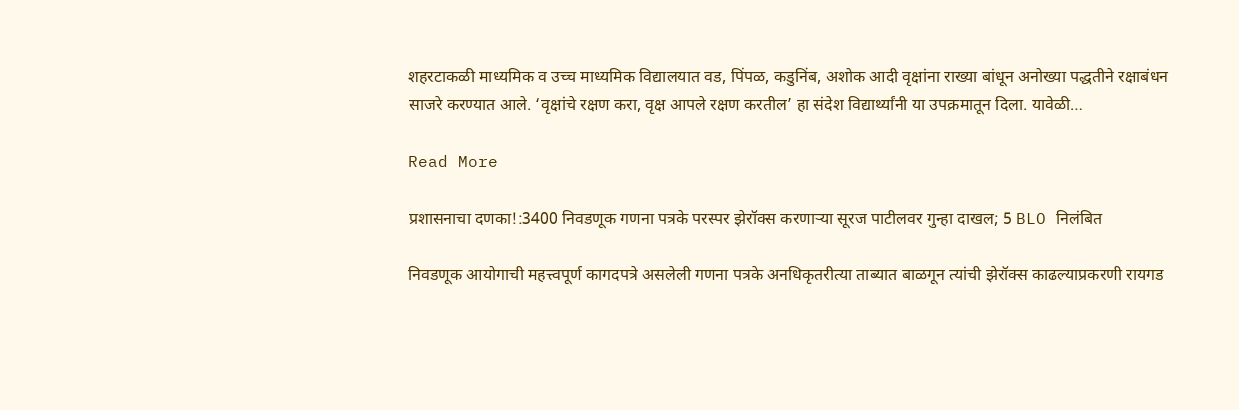शहरटाकळी माध्यमिक व उच्च माध्यमिक विद्यालयात वड, पिंपळ, कडुनिंब, अशोक आदी वृक्षांना राख्या बांधून अनोख्या पद्धतीने रक्षाबंधन साजरे करण्यात आले. ‘वृक्षांचे रक्षण करा, वृक्ष आपले रक्षण करतील’ हा संदेश विद्यार्थ्यांनी या उपक्रमातून दिला. यावेळी…

Read More

प्रशासनाचा दणका!:3400 निवडणूक गणना पत्रके परस्पर झेरॉक्स करणाऱ्या सूरज पाटीलवर गुन्हा दाखल; 5 BLO निलंबित

निवडणूक आयोगाची महत्त्वपूर्ण कागदपत्रे असलेली गणना पत्रके अनधिकृतरीत्या ताब्यात बाळगून त्यांची झेरॉक्स काढल्याप्रकरणी रायगड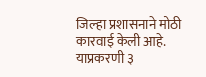जिल्हा प्रशासनाने मोठी कारवाई केली आहे. याप्रकरणी ३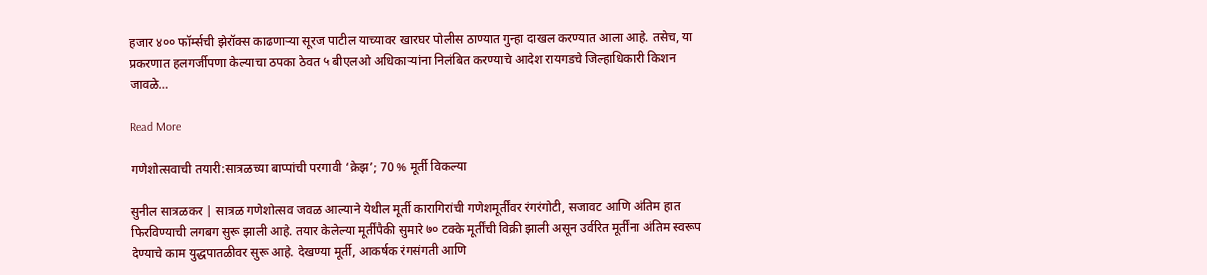हजार ४०० फॉर्म्सची झेरॉक्स काढणाऱ्या सूरज पाटील याच्यावर खारघर पोलीस ठाण्यात गुन्हा दाखल करण्यात आला आहे. तसेच, या प्रकरणात हलगर्जीपणा केल्याचा ठपका ठेवत ५ बीएलओ अधिकाऱ्यांना निलंबित करण्याचे आदेश रायगडचे जिल्हाधिकारी किशन जावळे…

Read More

गणेशोत्सवाची तयारी:सात्रळच्या बाप्पांची परगावी ‘क्रेझ’; 70 % मूर्ती विकल्या

सुनील सात्रळकर | सात्रळ गणेशोत्सव जवळ आल्याने येथील मूर्ती कारागिरांची गणेशमूर्तींवर रंगरंगोटी, सजावट आणि अंतिम हात फिरविण्याची लगबग सुरू झाली आहे. तयार केलेल्या मूर्तींपैकी सुमारे ७० टक्के मूर्तींची विक्री झाली असून उर्वरित मूर्तींना अंतिम स्वरूप देण्याचे काम युद्धपातळीवर सुरू आहे. देखण्या मूर्ती, आकर्षक रंगसंगती आणि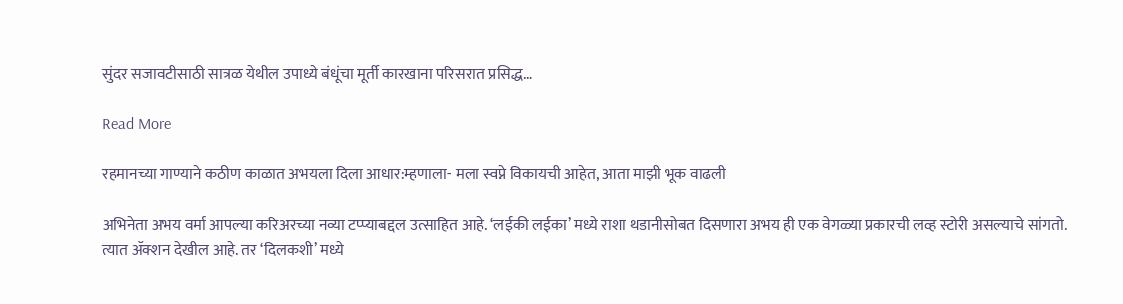सुंदर सजावटीसाठी सात्रळ येथील उपाध्ये बंधूंचा मूर्ती कारखाना परिसरात प्रसिद्ध…

Read More

रहमानच्या गाण्याने कठीण काळात अभयला दिला आधार:म्हणाला- मला स्वप्ने विकायची आहेत, आता माझी भूक वाढली

अभिनेता अभय वर्मा आपल्या करिअरच्या नव्या टप्प्याबद्दल उत्साहित आहे. ‘लईकी लईका’ मध्ये राशा थडानीसोबत दिसणारा अभय ही एक वेगळ्या प्रकारची लव्ह स्टोरी असल्याचे सांगतो. त्यात ॲक्शन देखील आहे. तर ‘दिलकशी’ मध्ये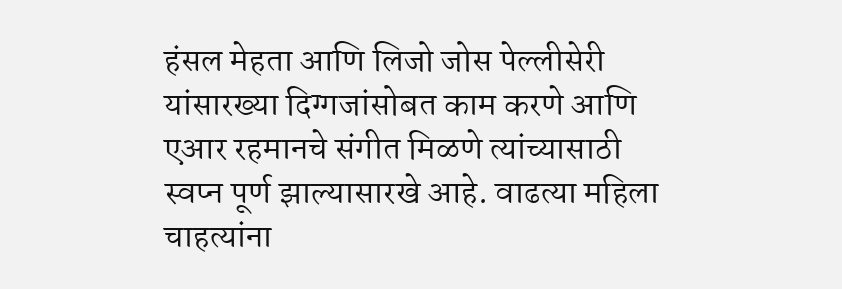हंसल मेहता आणि लिजो जोस पेल्लीसेरी यांसारख्या दिग्गजांसोबत काम करणे आणि एआर रहमानचे संगीत मिळणे त्यांच्यासाठी स्वप्न पूर्ण झाल्यासारखे आहे. वाढत्या महिला चाहत्यांना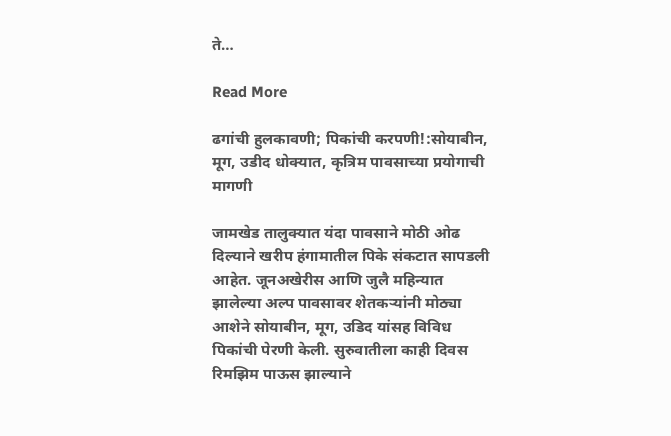ते…

Read More

ढगांची हुलकावणी; पिकांची करपणी!:सोयाबीन, मूग, उडीद धोक्यात, कृत्रिम पावसाच्या प्रयोगाची मागणी

जामखेड तालुक्यात यंदा पावसाने मोठी ओढ दिल्याने खरीप हंगामातील पिके संकटात सापडली आहेत. जूनअखेरीस आणि जुलै महिन्यात झालेल्या अल्प पावसावर शेतकऱ्यांनी मोठ्या आशेने सोयाबीन, मूग, उडिद यांसह विविध पिकांची पेरणी केली. सुरुवातीला काही दिवस रिमझिम पाऊस झाल्याने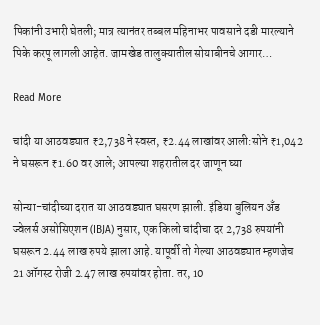पिकांनी उभारी घेतली; मात्र त्यानंतर तब्बल महिनाभर पावसाने दडी मारल्याने पिके करपू लागली आहेत. जामखेड तालुक्यातील सोयाबीनचे आगार…

Read More

चांदी या आठवड्यात ₹2,738 ने स्वस्त, ₹2.44 लाखांवर आली:सोने ₹1,042 ने घसरून ₹1.60 वर आले; आपल्या शहरातील दर जाणून घ्या

सोन्या-चांदीच्या दरात या आठवड्यात घसरण झाली. इंडिया बुलियन अँड ज्वेलर्स असोसिएशन (IBJA) नुसार, एक किलो चांदीचा दर 2,738 रुपयांनी घसरून 2.44 लाख रुपये झाला आहे. यापूर्वी तो गेल्या आठवड्यात म्हणजेच 21 ऑगस्ट रोजी 2.47 लाख रुपयांवर होता. तर, 10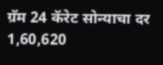ग्रॅम 24 कॅरेट सोन्याचा दर 1,60,620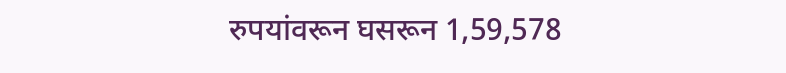रुपयांवरून घसरून 1,59,578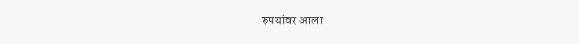रुपयांवर आला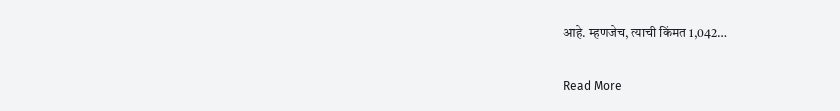आहे. म्हणजेच, त्याची किंमत 1,042…

Read More